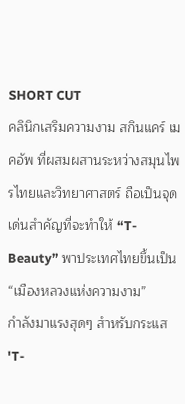SHORT CUT
คลินิกเสริมความงาม สกินแคร์ เมคอัพ ที่ผสมผสานระหว่างสมุนไพรไทยและวิทยาศาสตร์ ถือเป็นจุดเด่นสำคัญที่จะทำให้ “T-Beauty” พาประเทศไทยขึ้นเป็น “เมืองหลวงแห่งความงาม”
กำลังมาแรงสุดๆ สำหรับกระแส 'T-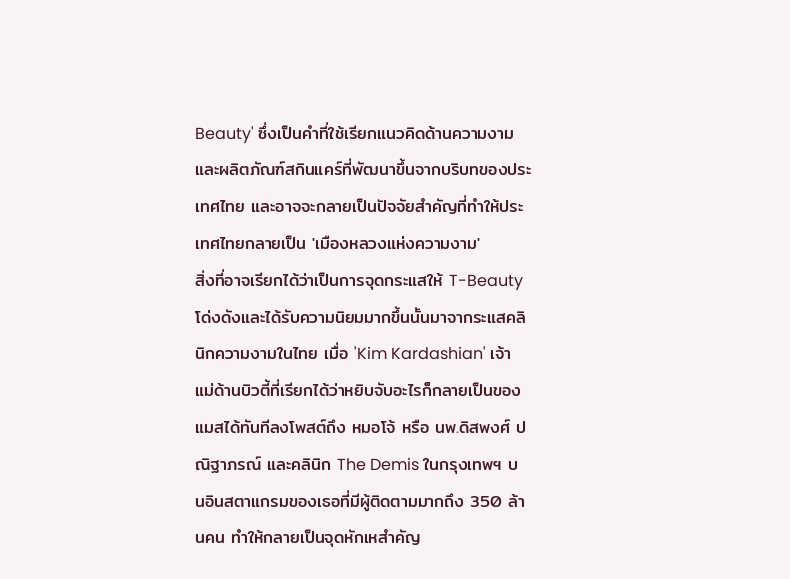Beauty' ซึ่งเป็นคำที่ใช้เรียกแนวคิดด้านความงามและผลิตภัณฑ์สกินแคร์ที่พัฒนาขึ้นจากบริบทของประเทศไทย และอาจจะกลายเป็นปัจจัยสำคัญที่ทำให้ประเทศไทยกลายเป็น 'เมืองหลวงแห่งความงาม'
สิ่งที่อาจเรียกได้ว่าเป็นการจุดกระแสให้ T-Beauty โด่งดังและได้รับความนิยมมากขึ้นนั้นมาจากระแสคลินิกความงามในไทย เมื่อ 'Kim Kardashian' เจ้าแม่ด้านบิวตี้ที่เรียกได้ว่าหยิบจับอะไรก็กลายเป็นของแมสได้ทันทีลงโพสต์ถึง หมอโจ้ หรือ นพ.ดิสพงศ์ ปณิฐาภรณ์ และคลินิก The Demis ในกรุงเทพฯ บนอินสตาแกรมของเธอที่มีผู้ติดตามมากถึง 350 ล้านคน ทำให้กลายเป็นจุดหักเหสำคัญ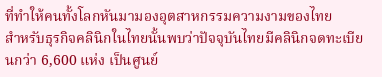ที่ทำให้คนทั้งโลกหันมามองอุตสาหกรรมความงามของไทย
สำหรับธุรกิจคลินิกในไทยนั้นพบว่าปัจจุบันไทยมีคลินิกจดทะเบียนกว่า 6,600 แห่ง เป็นศูนย์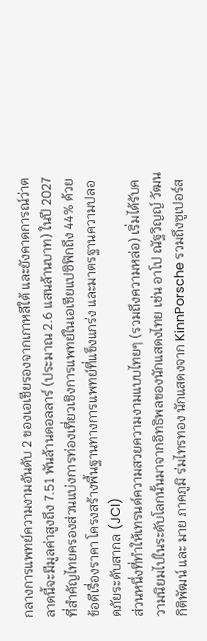กลางการแพทย์ความงามอันดับ 2 ของเอเชียรองจากเกาหลีใต้ และยังคาดการณ์ว่าตลาดนี้จะมีมูลค่าสูงถึง 7.51 พันล้านดอลลาร์ (ประมาณ 2.6 แสนล้านบาท) ในปี 2027
ที่สำคัญไทยครองส่วนแบ่งการท่องเที่ยวเชิงการแพทย์ในเอเชียแปซิฟิกถึง 44% ด้วยข้อดีเรื่องราคา โครงสร้างพื้นฐานทางการแพทย์ที่แข็งแกร่ง และมาตรฐานความปลอดภัยระดับสากล (JCI)
ส่วนหนึ่งที่ทำให้เทรนด์ความสวยความงามแบบไทยๆ (รวมถึงความหล่อ) เริ่มได้รับความนิยมไปในระดับโลกนั้นมาจากอิทธิพลของนักแสดงไทย เช่น อาโป ณัฐวิญญ์ วัฒนกิติพัฒน์ และ มาย ภาคภูมิ ร่มไทรทอง นักแสดงจาก KinnPorsche รวมถึงซูเปอร์ส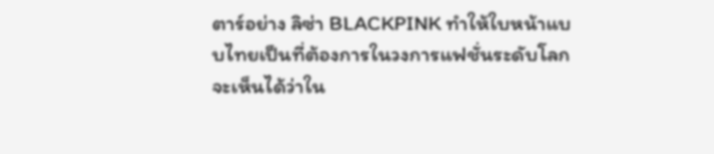ตาร์อย่าง ลิซ่า BLACKPINK ทำให้ใบหน้าแบบไทยเป็นที่ต้องการในวงการแฟชั่นระดับโลก
จะเห็นได้ว่าใน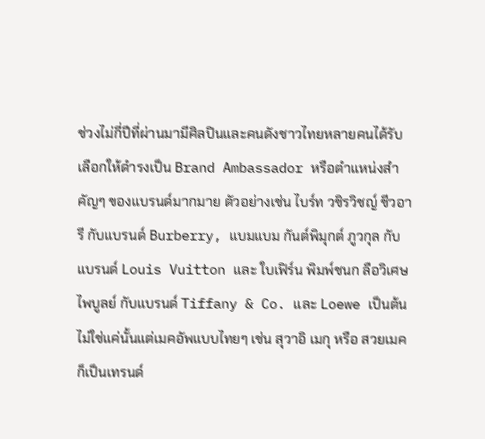ช่วงไม่กี่ปีที่ผ่านมามีศิลปินและคนดังชาวไทยหลายคนได้รับเลือกให้ดำรงเป็น Brand Ambassador หรือตำแหน่งสำคัญๆ ของแบรนด์มากมาย ตัวอย่างเช่น ไบร์ท วชิรวิชญ์ ชีวอารี กับแบรนด์ Burberry, แบมแบม กันต์พิมุกต์ ภูวกุล กับแบรนด์ Louis Vuitton และ ใบเฟิร์น พิมพ์ชนก ลือวิเศษไพบูลย์ กับแบรนด์ Tiffany & Co. และ Loewe เป็นต้น
ไม่ใช่แค่นั้นแต่เมคอัพแบบไทยๆ เช่น สุวาอิ เมกุ หรือ สวยเมค ก็เป็นเทรนด์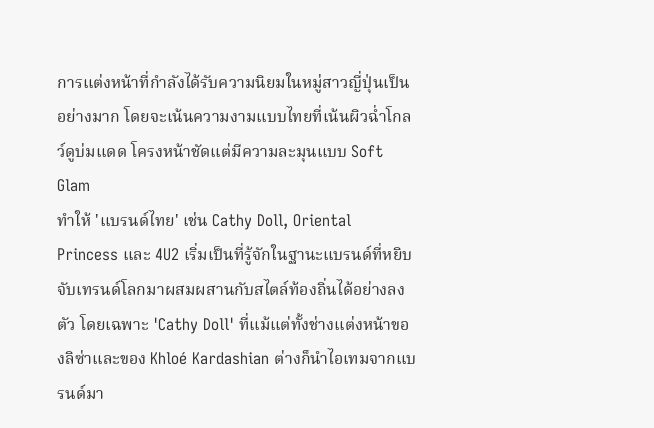การแต่งหน้าที่กำลังได้รับความนิยมในหมู่สาวญี่ปุ่นเป็นอย่างมาก โดยจะเน้นความงามแบบไทยที่เน้นผิวฉ่ำโกลว์ดูบ่มแดด โครงหน้าชัดแต่มีความละมุนแบบ Soft Glam
ทำให้ 'แบรนด์ไทย' เช่น Cathy Doll, Oriental Princess และ 4U2 เริ่มเป็นที่รู้จักในฐานะแบรนด์ที่หยิบจับเทรนด์โลกมาผสมผสานกับสไตล์ท้องถิ่นได้อย่างลงตัว โดยเฉพาะ 'Cathy Doll' ที่แม้แต่ทั้งช่างแต่งหน้าของลิซ่าและของ Khloé Kardashian ต่างก็นำไอเทมจากแบรนด์มา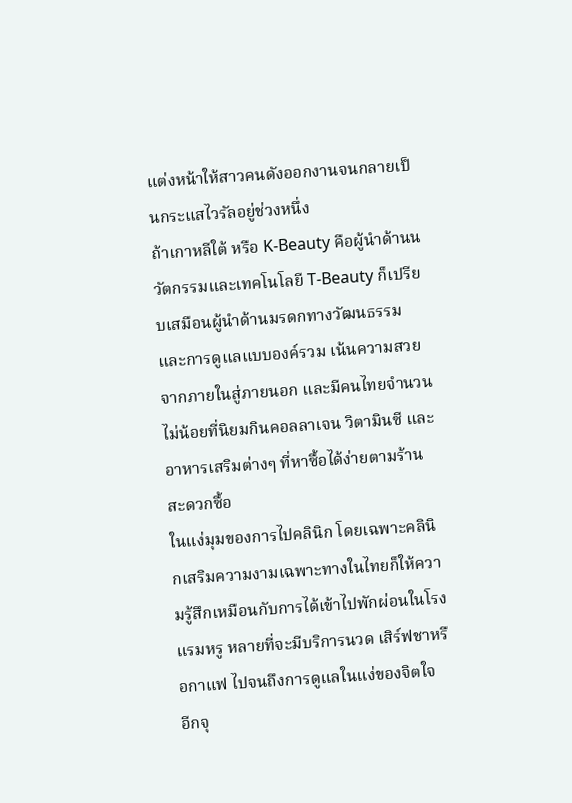แต่งหน้าให้สาวคนดังออกงานจนกลายเป็นกระแสไวรัลอยู่ช่วงหนึ่ง
ถ้าเกาหลีใต้ หรือ K-Beauty คือผู้นำด้านนวัตกรรมและเทคโนโลยี T-Beauty ก็เปรียบเสมือนผู้นำด้านมรดกทางวัฒนธรรมและการดูแลแบบองค์รวม เน้นความสวยจากภายในสู่ภายนอก และมีคนไทยจำนวนไม่น้อยที่นิยมกินคอลลาเจน วิตามินซี และอาหารเสริมต่างๆ ที่หาซื้อได้ง่ายตามร้านสะดวกซื้อ
ในแง่มุมของการไปคลินิก โดยเฉพาะคลินิกเสริมความงามเฉพาะทางในไทยก็ให้ความรู้สึกเหมือนกับการได้เข้าไปพักผ่อนในโรงแรมหรู หลายที่จะมีบริการนวด เสิร์ฟชาหรือกาแฟ ไปจนถึงการดูแลในแง่ของจิตใจ
อีกจุ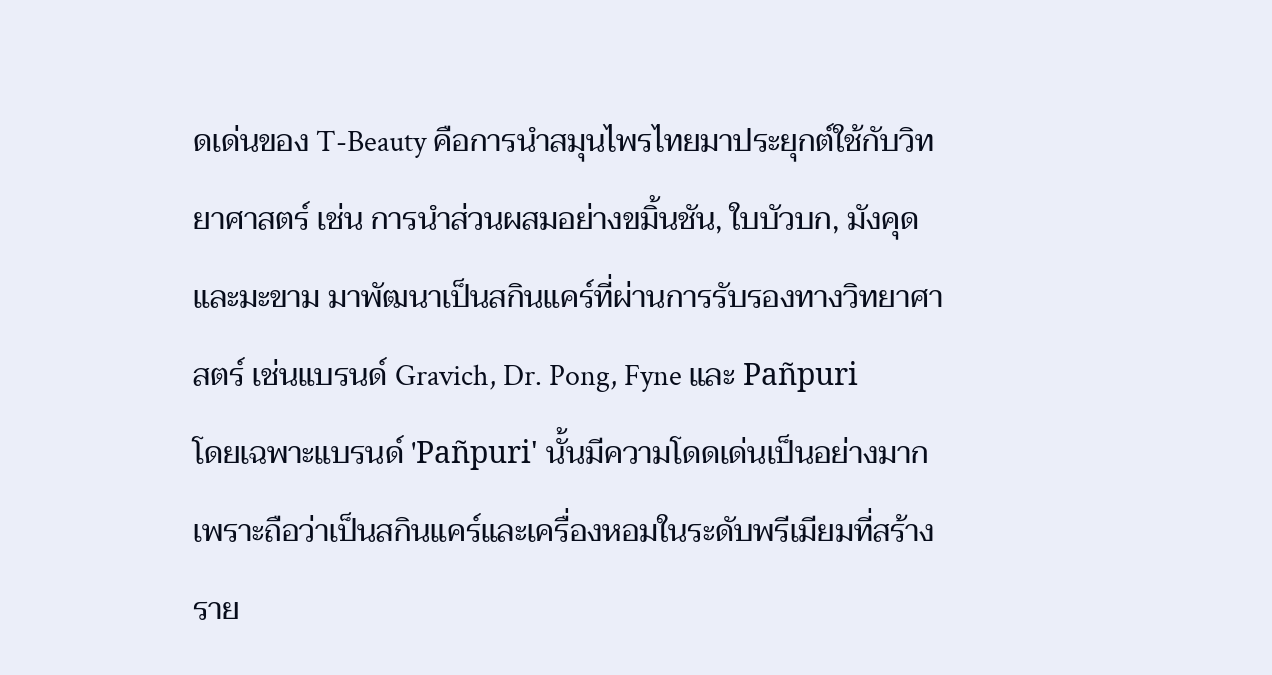ดเด่นของ T-Beauty คือการนำสมุนไพรไทยมาประยุกต์ใช้กับวิทยาศาสตร์ เช่น การนำส่วนผสมอย่างขมิ้นชัน, ใบบัวบก, มังคุด และมะขาม มาพัฒนาเป็นสกินแคร์ที่ผ่านการรับรองทางวิทยาศาสตร์ เช่นแบรนด์ Gravich, Dr. Pong, Fyne และ Pañpuri
โดยเฉพาะแบรนด์ 'Pañpuri' นั้นมีความโดดเด่นเป็นอย่างมาก เพราะถือว่าเป็นสกินแคร์และเครื่องหอมในระดับพรีเมียมที่สร้างราย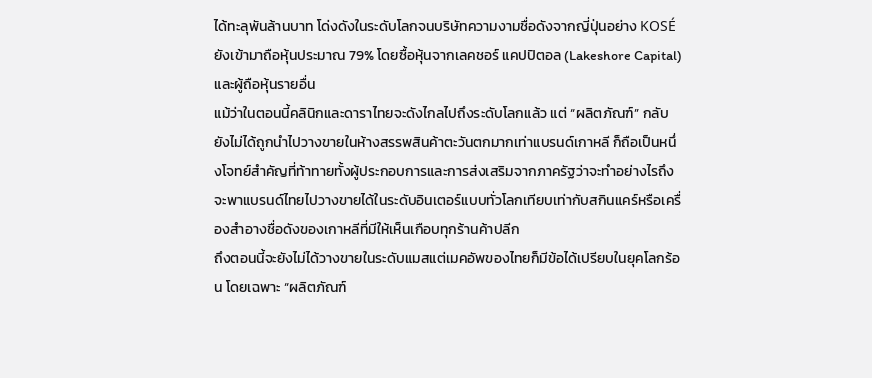ได้ทะลุพันล้านบาท โด่งดังในระดับโลกจนบริษัทความงามชื่อดังจากญี่ปุ่นอย่าง KOSÉ ยังเข้ามาถือหุ้นประมาณ 79% โดยซื้อหุ้นจากเลคชอร์ แคปปิตอล (Lakeshore Capital) และผู้ถือหุ้นรายอื่น
แม้ว่าในตอนนี้คลินิกและดาราไทยจะดังไกลไปถึงระดับโลกแล้ว แต่ “ผลิตภัณฑ์” กลับยังไม่ได้ถูกนำไปวางขายในห้างสรรพสินค้าตะวันตกมากเท่าแบรนด์เกาหลี ก็ถือเป็นหนึ่งโจทย์สำคัญที่ท้าทายทั้งผู้ประกอบการและการส่งเสริมจากภาครัฐว่าจะทำอย่างไรถึงจะพาแบรนด์ไทยไปวางขายได้ในระดับอินเตอร์แบบทั่วโลกเทียบเท่ากับสกินแคร์หรือเครื่องสำอางชื่อดังของเกาหลีที่มีให้เห็นเกือบทุกร้านค้าปลีก
ถึงตอนนี้จะยังไม่ได้วางขายในระดับแมสแต่เมคอัพของไทยก็มีข้อได้เปรียบในยุคโลกร้อน โดยเฉพาะ “ผลิตภัณฑ์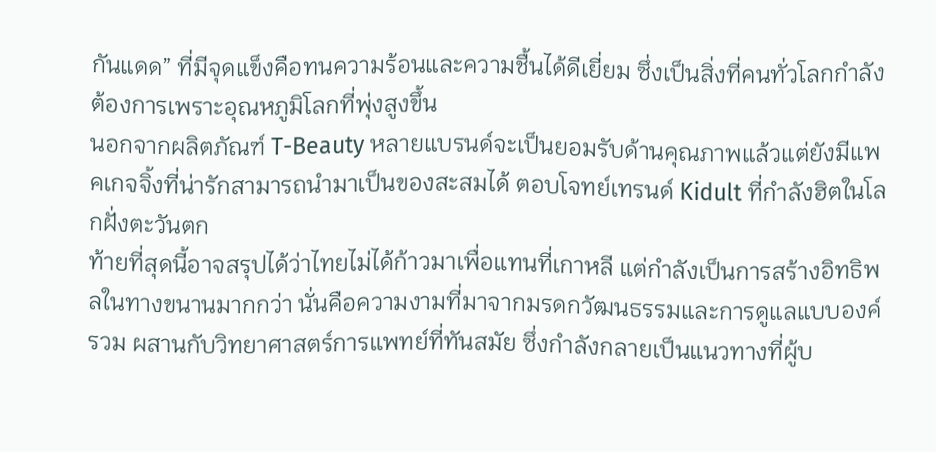กันแดด” ที่มีจุดแข็งคือทนความร้อนและความชื้นได้ดีเยี่ยม ซึ่งเป็นสิ่งที่คนทั่วโลกกำลังต้องการเพราะอุณหภูมิโลกที่พุ่งสูงขึ้น
นอกจากผลิตภัณฑ์ T-Beauty หลายแบรนด์จะเป็นยอมรับด้านคุณภาพแล้วแต่ยังมีแพคเกจจิ้งที่น่ารักสามารถนำมาเป็นของสะสมได้ ตอบโจทย์เทรนด์ Kidult ที่กำลังฮิตในโลกฝั่งตะวันตก
ท้ายที่สุดนี้อาจสรุปได้ว่าไทยไม่ได้ก้าวมาเพื่อแทนที่เกาหลี แต่กำลังเป็นการสร้างอิทธิพลในทางขนานมากกว่า นั่นคือความงามที่มาจากมรดกวัฒนธรรมและการดูแลแบบองค์รวม ผสานกับวิทยาศาสตร์การแพทย์ที่ทันสมัย ซึ่งกำลังกลายเป็นแนวทางที่ผู้บ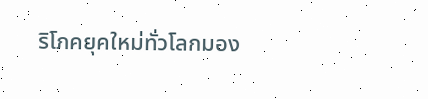ริโภคยุคใหม่ทั่วโลกมอง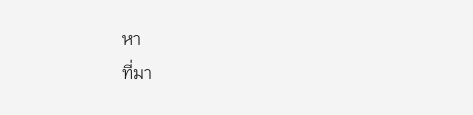หา
ที่มา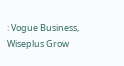: Vogue Business, Wiseplus Grow